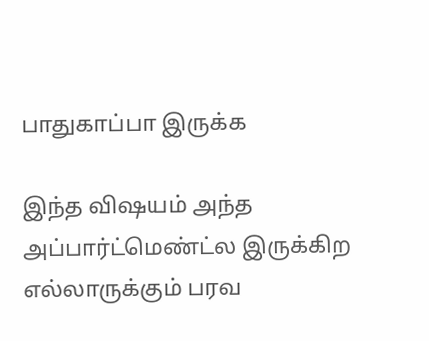பாதுகாப்பா இருக்க

இந்த விஷயம் அந்த அப்பார்ட்மெண்ட்ல இருக்கிற எல்லாருக்கும் பரவ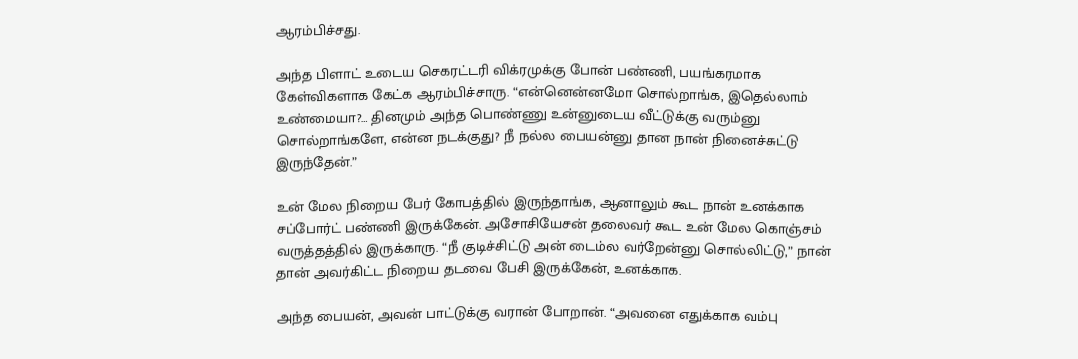ஆரம்பிச்சது.

அந்த பிளாட் உடைய செகரட்டரி விக்ரமுக்கு போன் பண்ணி, பயங்கரமாக கேள்விகளாக கேட்க ஆரம்பிச்சாரு. “என்னென்னமோ சொல்றாங்க, இதெல்லாம் உண்மையா?… தினமும் அந்த பொண்ணு உன்னுடைய வீட்டுக்கு வரும்னு சொல்றாங்களே, என்ன நடக்குது? நீ நல்ல பையன்னு தான நான் நினைச்சுட்டு இருந்தேன்.”

உன் மேல நிறைய பேர் கோபத்தில் இருந்தாங்க, ஆனாலும் கூட நான் உனக்காக சப்போர்ட் பண்ணி இருக்கேன். அசோசியேசன் தலைவர் கூட உன் மேல கொஞ்சம் வருத்தத்தில் இருக்காரு. “நீ குடிச்சிட்டு அன் டைம்ல வர்றேன்னு சொல்லிட்டு,” நான் தான் அவர்கிட்ட நிறைய தடவை பேசி இருக்கேன், உனக்காக.

அந்த பையன், அவன் பாட்டுக்கு வரான் போறான். “அவனை எதுக்காக வம்பு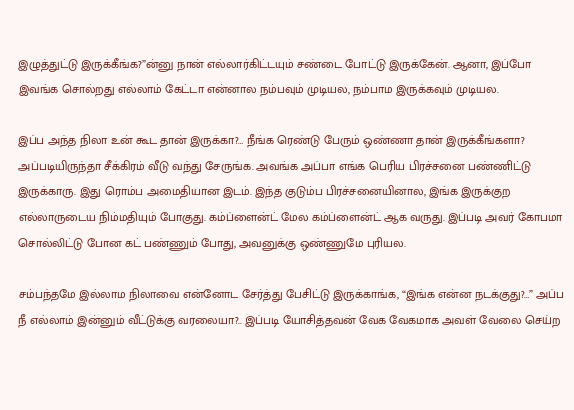இழுத்துட்டு இருக்கீங்க?”ன்னு நான் எல்லார்கிட்டயும் சண்டை போட்டு இருக்கேன். ஆனா, இப்போ இவங்க சொல்றது எல்லாம் கேட்டா என்னால நம்பவும் முடியல, நம்பாம இருக்கவும் முடியல.

இப்ப அந்த நிலா உன் கூட தான் இருக்கா?… நீங்க ரெண்டு பேரும் ஒண்ணா தான் இருக்கீங்களா? அப்படியிருந்தா சீக்கிரம் வீடு வந்து சேருங்க. அவங்க அப்பா எங்க பெரிய பிரச்சனை பண்ணிட்டு இருக்காரு. இது ரொம்ப அமைதியான இடம். இந்த குடும்ப பிரச்சனையினால, இங்க இருக்குற எல்லாருடைய நிம்மதியும் போகுது. கம்ப்ளைன்ட் மேல கம்ப்ளைன்ட் ஆக வருது. இப்படி அவர் கோபமா சொல்லிட்டு போன கட் பண்ணும் போது, அவனுக்கு ஒண்ணுமே புரியல.

சம்பந்தமே இல்லாம நிலாவை என்னோட சேர்த்து பேசிட்டு இருக்காங்க, “இங்க என்ன நடக்குது?…” அப்ப நீ எல்லாம் இன்னும் வீட்டுக்கு வரலையா?.. இப்படி யோசித்தவன் வேக வேகமாக அவள் வேலை செய்ற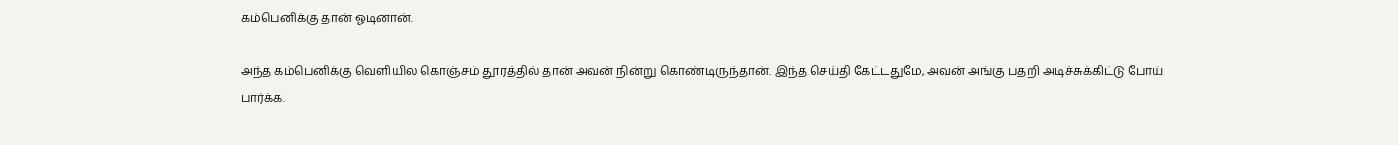கம்பெனிக்கு தான் ஓடினான்.

அந்த கம்பெனிக்கு வெளியில கொஞ்சம் தூரத்தில் தான் அவன் நின்று கொண்டிருந்தான். இந்த செய்தி கேட்டதுமே, அவன் அங்கு பதறி அடிச்சுக்கிட்டு போய் பார்க்க.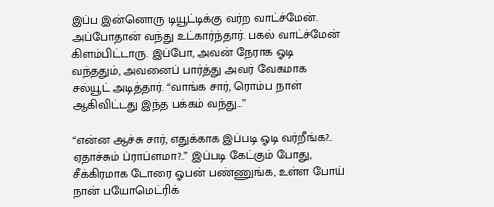இப்ப இன்னொரு டியூட்டிக்கு வர்ற வாட்ச்மேன். அப்போதான் வந்து உட்கார்ந்தார். பகல் வாட்ச்மேன் கிளம்பிட்டாரு. இப்போ, அவன் நேராக ஓடி வந்ததும், அவனைப் பார்த்து அவர் வேகமாக சல்யூட் அடித்தார். “வாங்க சார், ரொம்ப நாள் ஆகிவிட்டது இந்த பக்கம் வந்து…”

“என்ன ஆச்சு சார், எதுக்காக இப்படி ஓடி வர்றீங்க?.. ஏதாச்சும் ப்ராப்ளமா?..” இப்படி கேட்கும் போது, சீக்கிரமாக டோரை ஓபன் பண்ணுங்க, உள்ள போய் நான் பயோமெட்ரிக்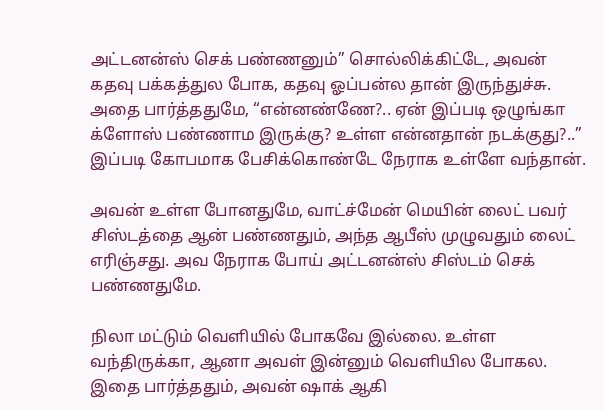அட்டனன்ஸ் செக் பண்ணனும்” சொல்லிக்கிட்டே, அவன் கதவு பக்கத்துல போக, கதவு ஓப்பன்ல தான் இருந்துச்சு. அதை பார்த்ததுமே, “என்னண்ணே?.. ஏன் இப்படி ஒழுங்கா க்ளோஸ் பண்ணாம இருக்கு? உள்ள என்னதான் நடக்குது?..” இப்படி கோபமாக பேசிக்கொண்டே நேராக உள்ளே வந்தான்.

அவன் உள்ள போனதுமே, வாட்ச்மேன் மெயின் லைட் பவர் சிஸ்டத்தை ஆன் பண்ணதும், அந்த ஆபீஸ் முழுவதும் லைட் எரிஞ்சது. அவ நேராக போய் அட்டனன்ஸ் சிஸ்டம் செக் பண்ணதுமே.

நிலா மட்டும் வெளியில் போகவே இல்லை. உள்ள வந்திருக்கா, ஆனா அவள் இன்னும் வெளியில போகல. இதை பார்த்ததும், அவன் ஷாக் ஆகி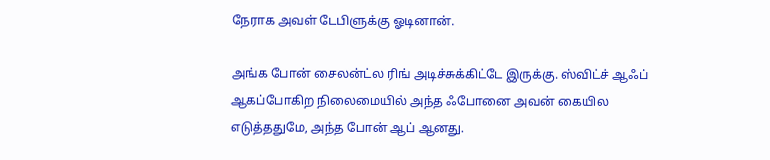நேராக அவள் டேபிளுக்கு ஓடினான்.

அங்க போன் சைலன்ட்ல ரிங் அடிச்சுக்கிட்டே இருக்கு. ஸ்விட்ச் ஆஃப் ஆகப்போகிற நிலைமையில் அந்த ஃபோனை அவன் கையில எடுத்ததுமே, அந்த போன் ஆப் ஆனது.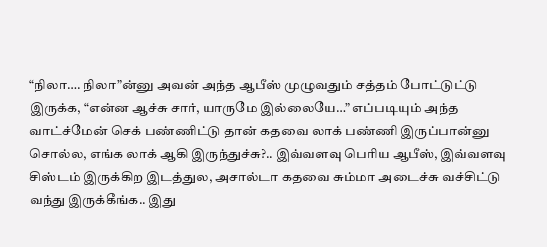“நிலா…. நிலா”ன்னு அவன் அந்த ஆபீஸ் முழுவதும் சத்தம் போட்டுட்டு இருக்க, “என்ன ஆச்சு சார், யாருமே இல்லையே…” எப்படியும் அந்த வாட்ச்மேன் செக் பண்ணிட்டு தான் கதவை லாக் பண்ணி இருப்பான்னு சொல்ல, எங்க லாக் ஆகி இருந்துச்சு?.. இவ்வளவு பெரிய ஆபீஸ், இவ்வளவு சிஸ்டம் இருக்கிற இடத்துல, அசால்டா கதவை சும்மா அடைச்சு வச்சிட்டு வந்து இருக்கீங்க.. இது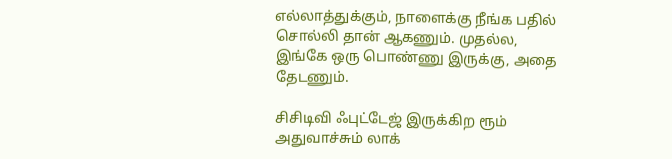எல்லாத்துக்கும், நாளைக்கு நீங்க பதில் சொல்லி தான் ஆகணும். முதல்ல, இங்கே ஒரு பொண்ணு இருக்கு, அதை தேடணும்.

சிசிடிவி ஃபுட்டேஜ் இருக்கிற ரூம் அதுவாச்சும் லாக்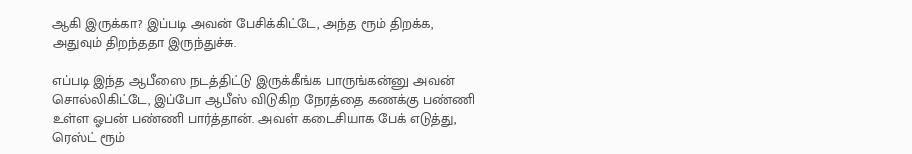ஆகி இருக்கா? இப்படி அவன் பேசிக்கிட்டே, அந்த ரூம் திறக்க, அதுவும் திறந்ததா இருந்துச்சு.

எப்படி இந்த ஆபீஸை நடத்திட்டு இருக்கீங்க பாருங்கன்னு அவன் சொல்லிகிட்டே, இப்போ ஆபீஸ் விடுகிற நேரத்தை கணக்கு பண்ணி உள்ள ஓபன் பண்ணி பார்த்தான். அவள் கடைசியாக பேக் எடுத்து, ரெஸ்ட் ரூம்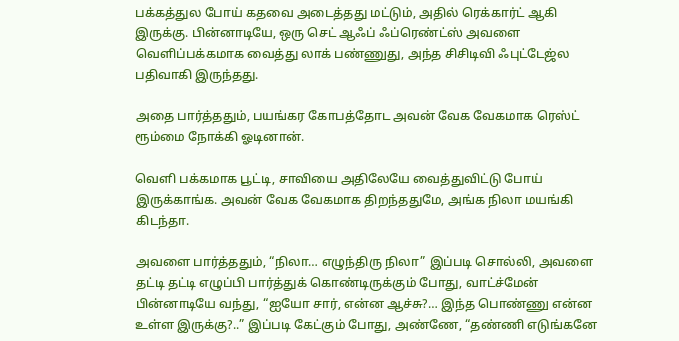பக்கத்துல போய் கதவை அடைத்தது மட்டும், அதில் ரெக்கார்ட் ஆகி இருக்கு. பின்னாடியே, ஒரு செட் ஆஃப் ஃப்ரெண்ட்ஸ் அவளை வெளிப்பக்கமாக வைத்து லாக் பண்ணுது, அந்த சிசிடிவி ஃபுட்டேஜ்ல பதிவாகி இருந்தது.

அதை பார்த்ததும், பயங்கர கோபத்தோட அவன் வேக வேகமாக ரெஸ்ட் ரூம்மை நோக்கி ஓடினான்.

வெளி பக்கமாக பூட்டி, சாவியை அதிலேயே வைத்துவிட்டு போய் இருக்காங்க. அவன் வேக வேகமாக திறந்ததுமே, அங்க நிலா மயங்கி கிடந்தா.

அவளை பார்த்ததும், “நிலா… எழுந்திரு நிலா” இப்படி சொல்லி, அவளை தட்டி தட்டி எழுப்பி பார்த்துக் கொண்டிருக்கும் போது, வாட்ச்மேன் பின்னாடியே வந்து, “ஐயோ சார், என்ன ஆச்சு?… இந்த பொண்ணு என்ன உள்ள இருக்கு?..” இப்படி கேட்கும் போது, அண்ணே, “தண்ணி எடுங்கனே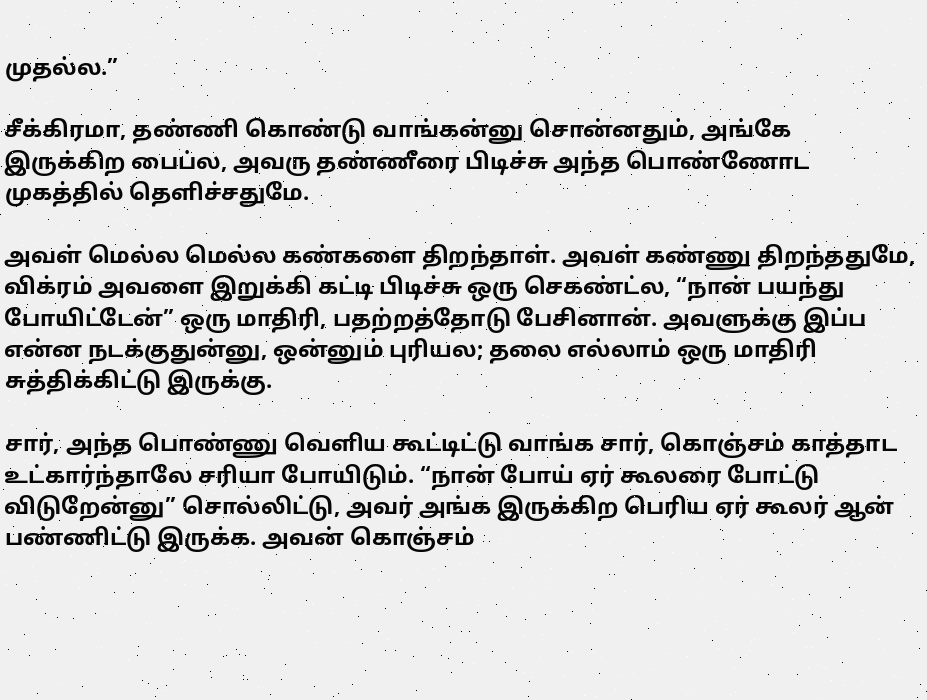முதல்ல.”

சீக்கிரமா, தண்ணி கொண்டு வாங்கன்னு சொன்னதும், அங்கே இருக்கிற பைப்ல, அவரு தண்ணீரை பிடிச்சு அந்த பொண்ணோட முகத்தில் தெளிச்சதுமே.

அவள் மெல்ல மெல்ல கண்களை திறந்தாள். அவள் கண்ணு திறந்ததுமே, விக்ரம் அவளை இறுக்கி கட்டி பிடிச்சு ஒரு செகண்ட்ல, “நான் பயந்து போயிட்டேன்” ஒரு மாதிரி, பதற்றத்தோடு பேசினான். அவளுக்கு இப்ப என்ன நடக்குதுன்னு, ஒன்னும் புரியல; தலை எல்லாம் ஒரு மாதிரி சுத்திக்கிட்டு இருக்கு.

சார், அந்த பொண்ணு வெளிய கூட்டிட்டு வாங்க சார், கொஞ்சம் காத்தாட உட்கார்ந்தாலே சரியா போயிடும். “நான் போய் ஏர் கூலரை போட்டு விடுறேன்னு” சொல்லிட்டு, அவர் அங்க இருக்கிற பெரிய ஏர் கூலர் ஆன் பண்ணிட்டு இருக்க. அவன் கொஞ்சம்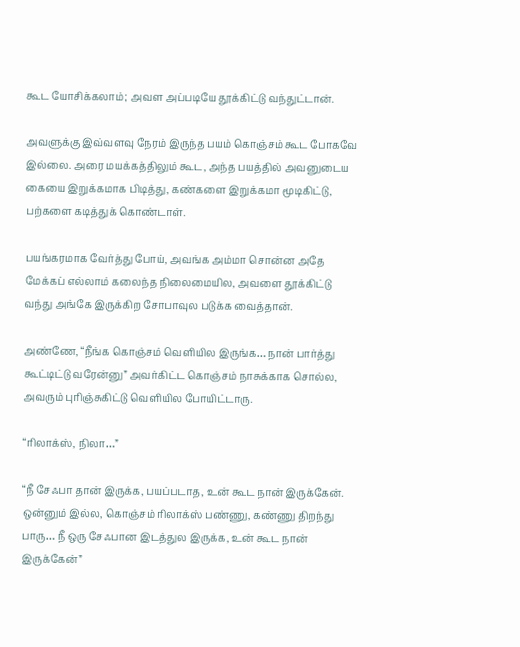கூட யோசிக்கலாம்; அவள அப்படியே தூக்கிட்டு வந்துட்டான்.

அவளுக்கு இவ்வளவு நேரம் இருந்த பயம் கொஞ்சம் கூட போகவே இல்லை. அரை மயக்கத்திலும் கூட, அந்த பயத்தில் அவனுடைய கையை இறுக்கமாக பிடித்து, கண்களை இறுக்கமா மூடிகிட்டு, பற்களை கடித்துக் கொண்டாள்.

பயங்கரமாக வேர்த்து போய், அவங்க அம்மா சொன்ன அதே மேக்கப் எல்லாம் கலைந்த நிலைமையில, அவளை தூக்கிட்டு வந்து அங்கே இருக்கிற சோபாவுல படுக்க வைத்தான்.

அண்ணே, “நீங்க கொஞ்சம் வெளியில இருங்க… நான் பார்த்து கூட்டிட்டு வரேன்னு” அவர்கிட்ட கொஞ்சம் நாசுக்காக சொல்ல, அவரும் புரிஞ்சுகிட்டு வெளியில போயிட்டாரு.

“ரிலாக்ஸ், நிலா…”

“நீ சேஃபா தான் இருக்க, பயப்படாத, உன் கூட நான் இருக்கேன். ஒன்னும் இல்ல, கொஞ்சம் ரிலாக்ஸ் பண்ணு, கண்ணு திறந்து பாரு… நீ ஒரு சேஃபான இடத்துல இருக்க, உன் கூட நான் இருக்கேன்”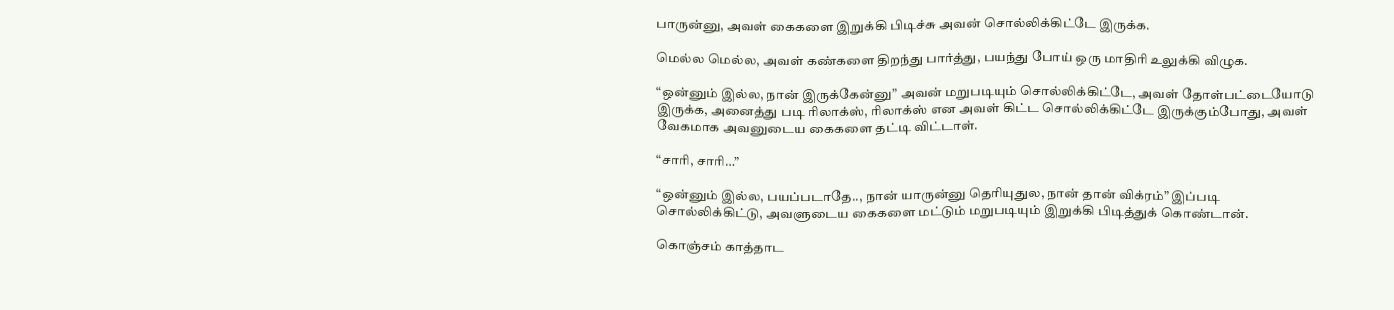பாருன்னு, அவள் கைகளை இறுக்கி பிடிச்சு அவன் சொல்லிக்கிட்டே இருக்க.

மெல்ல மெல்ல, அவள் கண்களை திறந்து பார்த்து, பயந்து போய் ஒரு மாதிரி உலுக்கி விழுக.

“ஒன்னும் இல்ல, நான் இருக்கேன்னு” அவன் மறுபடியும் சொல்லிக்கிட்டே, அவள் தோள்பட்டையோடு இருக்க, அனைத்து படி ரிலாக்ஸ், ரிலாக்ஸ் என அவள் கிட்ட சொல்லிக்கிட்டே இருக்கும்போது, அவள் வேகமாக அவனுடைய கைகளை தட்டி விட்டாள்.

“சாரி, சாரி…”

“ஒன்னும் இல்ல, பயப்படாதே.., நான் யாருன்னு தெரியுதுல, நான் தான் விக்ரம்” இப்படி சொல்லிக்கிட்டு, அவளுடைய கைகளை மட்டும் மறுபடியும் இறுக்கி பிடித்துக் கொண்டான்.

கொஞ்சம் காத்தாட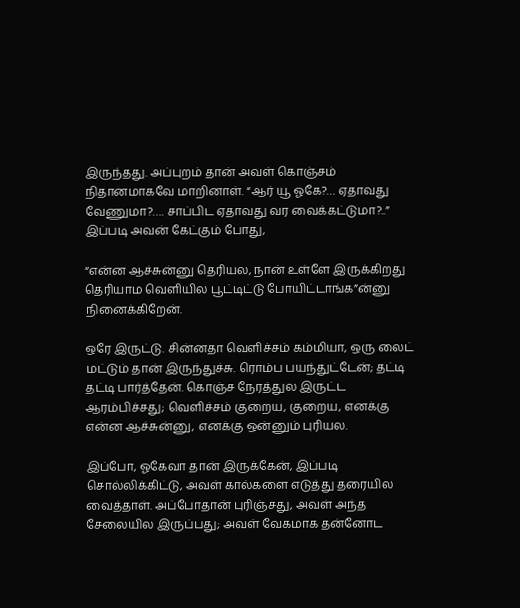இருந்தது. அப்புறம் தான் அவள் கொஞ்சம் நிதானமாகவே மாறினாள். “ஆர் யூ ஓகே?… ஏதாவது வேணுமா?…. சாப்பிட ஏதாவது வர வைக்கட்டுமா?..” இப்படி அவன் கேட்கும் போது,

“என்ன ஆச்சுன்னு தெரியல, நான் உள்ளே இருக்கிறது தெரியாம வெளியில பூட்டிட்டு போயிட்டாங்க”ன்னு நினைக்கிறேன்.

ஒரே இருட்டு. சின்னதா வெளிச்சம் கம்மியா, ஒரு லைட் மட்டும் தான் இருந்துச்சு. ரொம்ப பயந்துட்டேன்; தட்டி தட்டி பார்த்தேன். கொஞ்ச நேரத்துல இருட்ட ஆரம்பிச்சது; வெளிச்சம் குறைய, குறைய, எனக்கு என்ன ஆச்சுன்னு, எனக்கு ஒன்னும் புரியல.

இப்போ, ஓகேவா தான் இருக்கேன், இப்படி சொல்லிக்கிட்டு, அவள் கால்களை எடுத்து தரையில வைத்தாள். அப்போதான் புரிஞ்சது, அவள் அந்த சேலையில இருப்பது; அவள் வேகமாக தன்னோட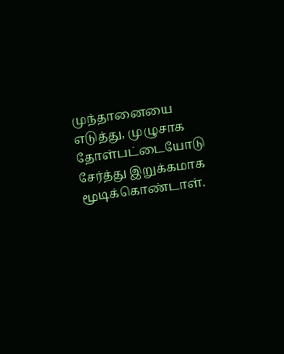முந்தானையை எடுத்து, முழுசாக தோள்பட்டையோடு சேர்த்து இறுக்கமாக மூடிக்கொண்டாள்.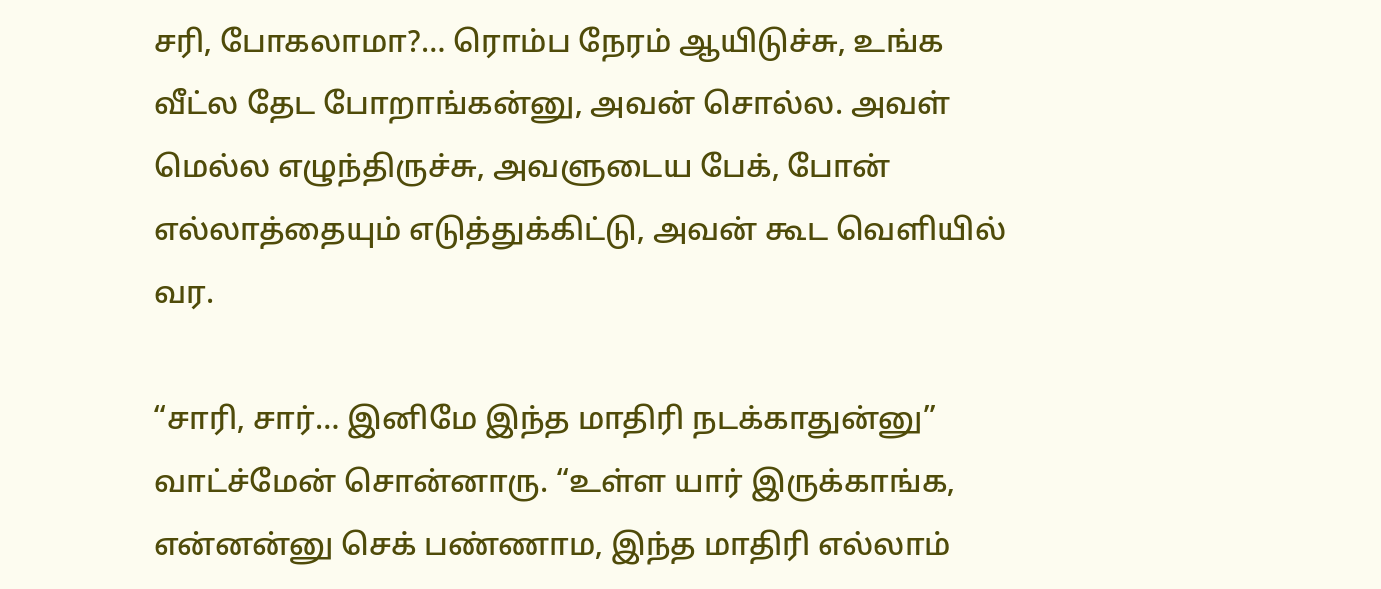சரி, போகலாமா?… ரொம்ப நேரம் ஆயிடுச்சு, உங்க வீட்ல தேட போறாங்கன்னு, அவன் சொல்ல. அவள் மெல்ல எழுந்திருச்சு, அவளுடைய பேக், போன் எல்லாத்தையும் எடுத்துக்கிட்டு, அவன் கூட வெளியில் வர.

“சாரி, சார்… இனிமே இந்த மாதிரி நடக்காதுன்னு” வாட்ச்மேன் சொன்னாரு. “உள்ள யார் இருக்காங்க, என்னன்னு செக் பண்ணாம, இந்த மாதிரி எல்லாம்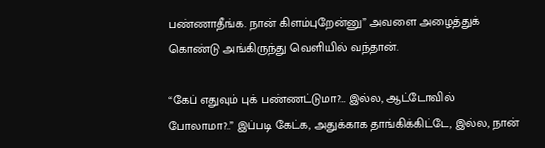பண்ணாதீங்க. நான் கிளம்புறேன்னு” அவளை அழைத்துக் கொண்டு அங்கிருந்து வெளியில் வந்தான்.

“கேப் எதுவும் புக் பண்ணட்டுமா?… இல்ல, ஆட்டோவில் போலாமா?..” இப்படி கேட்க, அதுக்காக தாங்கிக்கிட்டே, இல்ல, நான்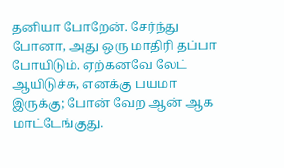தனியா போறேன். சேர்ந்து போனா, அது ஒரு மாதிரி தப்பா போயிடும். ஏற்கனவே லேட் ஆயிடுச்சு, எனக்கு பயமா இருக்கு; போன் வேற ஆன் ஆக மாட்டேங்குது.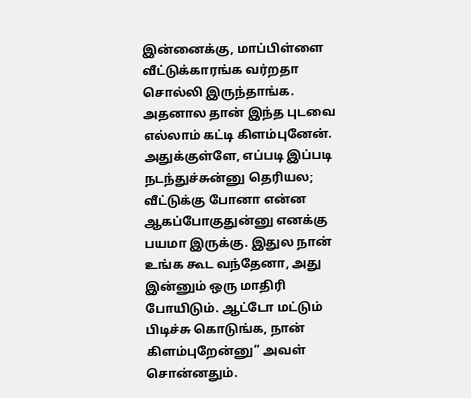இன்னைக்கு, மாப்பிள்ளை வீட்டுக்காரங்க வர்றதா சொல்லி இருந்தாங்க. அதனால தான் இந்த புடவை எல்லாம் கட்டி கிளம்புனேன். அதுக்குள்ளே, எப்படி இப்படி நடந்துச்சுன்னு தெரியல; வீட்டுக்கு போனா என்ன ஆகப்போகுதுன்னு எனக்கு பயமா இருக்கு. இதுல நான் உங்க கூட வந்தேனா, அது இன்னும் ஒரு மாதிரி போயிடும். ஆட்டோ மட்டும் பிடிச்சு கொடுங்க, நான் கிளம்புறேன்னு” அவள் சொன்னதும்.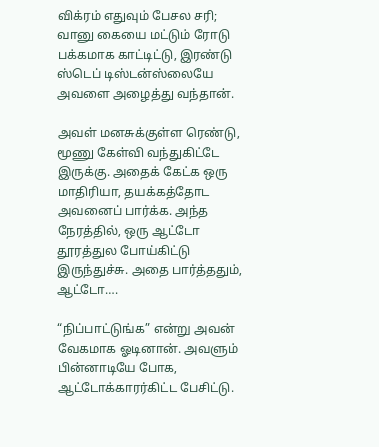விக்ரம் எதுவும் பேசல சரி; வானு கையை மட்டும் ரோடு பக்கமாக காட்டிட்டு, இரண்டு ஸ்டெப் டிஸ்டன்ஸ்லையே அவளை அழைத்து வந்தான்.

அவள் மனசுக்குள்ள ரெண்டு, மூணு கேள்வி வந்துகிட்டே இருக்கு. அதைக் கேட்க ஒரு மாதிரியா, தயக்கத்தோட அவனைப் பார்க்க. அந்த நேரத்தில், ஒரு ஆட்டோ தூரத்துல போய்கிட்டு இருந்துச்சு. அதை பார்த்ததும், ஆட்டோ….

“நிப்பாட்டுங்க” என்று அவன் வேகமாக ஓடினான். அவளும் பின்னாடியே போக, ஆட்டோக்காரர்கிட்ட பேசிட்டு.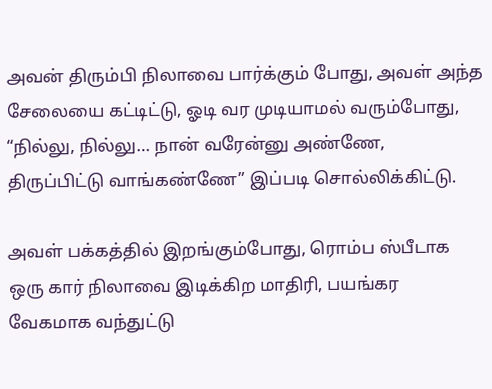அவன் திரும்பி நிலாவை பார்க்கும் போது, அவள் அந்த சேலையை கட்டிட்டு, ஓடி வர முடியாமல் வரும்போது, “நில்லு, நில்லு… நான் வரேன்னு அண்ணே, திருப்பிட்டு வாங்கண்ணே” இப்படி சொல்லிக்கிட்டு.

அவள் பக்கத்தில் இறங்கும்போது, ரொம்ப ஸ்பீடாக ஒரு கார் நிலாவை இடிக்கிற மாதிரி, பயங்கர வேகமாக வந்துட்டு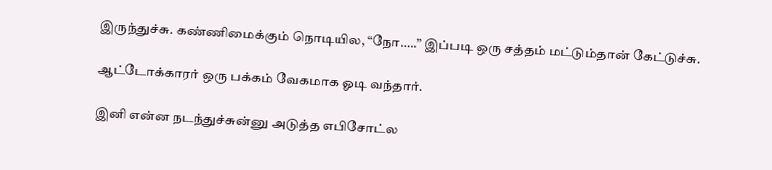இருந்துச்சு. கண்ணிமைக்கும் நொடியில, “நோ…..” இப்படி ஒரு சத்தம் மட்டும்தான் கேட்டுச்சு.

ஆட்டோக்காரர் ஒரு பக்கம் வேகமாக ஓடி வந்தார்.

இனி என்ன நடந்துச்சுன்னு அடுத்த எபிசோட்ல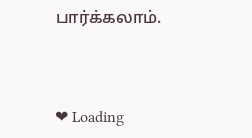பார்க்கலாம்.



❤ Loading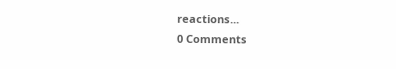reactions...
0 Comments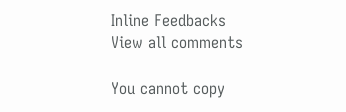Inline Feedbacks
View all comments

You cannot copy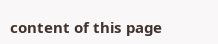content of this page